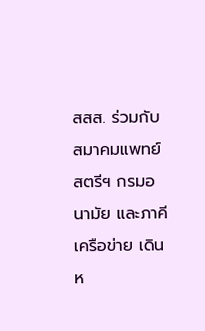สสส. ร่วมกับ สมาคมแพทย์สตรีฯ กรมอนามัย และภาคีเครือข่าย เดินห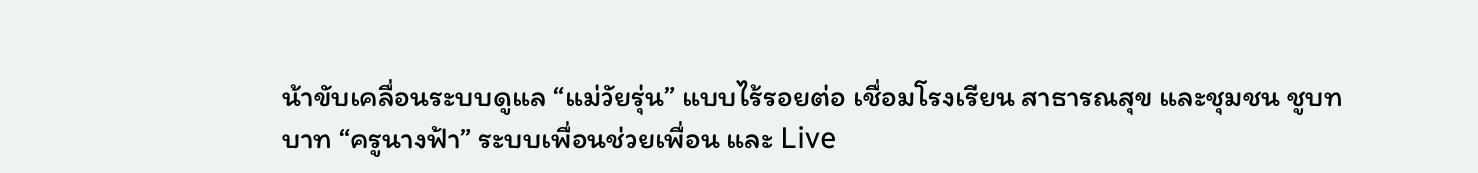น้าขับเคลื่อนระบบดูแล “แม่วัยรุ่น” แบบไร้รอยต่อ เชื่อมโรงเรียน สาธารณสุข และชุมชน ชูบทบาท “ครูนางฟ้า” ระบบเพื่อนช่วยเพื่อน และ Live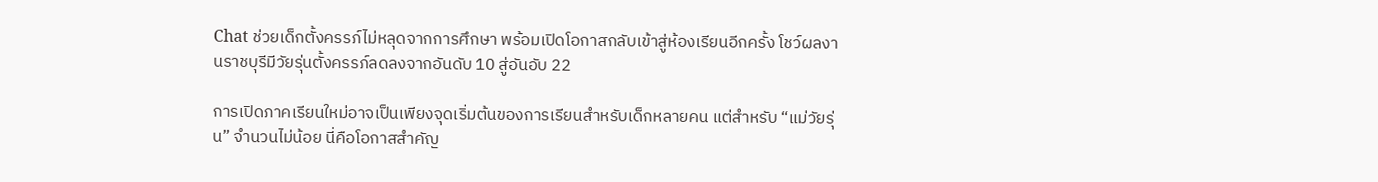Chat ช่วยเด็กตั้งครรภ์ไม่หลุดจากการศึกษา พร้อมเปิดโอกาสกลับเข้าสู่ห้องเรียนอีกครั้ง โชว์ผลงานราชบุรีมีวัยรุ่นตั้งครรภ์ลดลงจากอันดับ 10 สู่อันอับ 22

การเปิดภาคเรียนใหม่อาจเป็นเพียงจุดเริ่มต้นของการเรียนสำหรับเด็กหลายคน แต่สำหรับ “แม่วัยรุ่น” จำนวนไม่น้อย นี่คือโอกาสสำคัญ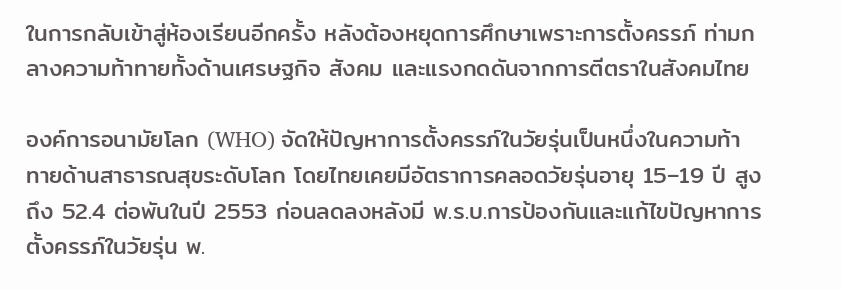ในการกลับเข้าสู่ห้องเรียนอีกครั้ง หลังต้องหยุดการศึกษาเพราะการตั้งครรภ์ ท่ามกลางความท้าทายทั้งด้านเศรษฐกิจ สังคม และแรงกดดันจากการตีตราในสังคมไทย

องค์การอนามัยโลก (WHO) จัดให้ปัญหาการตั้งครรภ์ในวัยรุ่นเป็นหนึ่งในความท้าทายด้านสาธารณสุขระดับโลก โดยไทยเคยมีอัตราการคลอดวัยรุ่นอายุ 15–19 ปี สูงถึง 52.4 ต่อพันในปี 2553 ก่อนลดลงหลังมี พ.ร.บ.การป้องกันและแก้ไขปัญหาการตั้งครรภ์ในวัยรุ่น พ.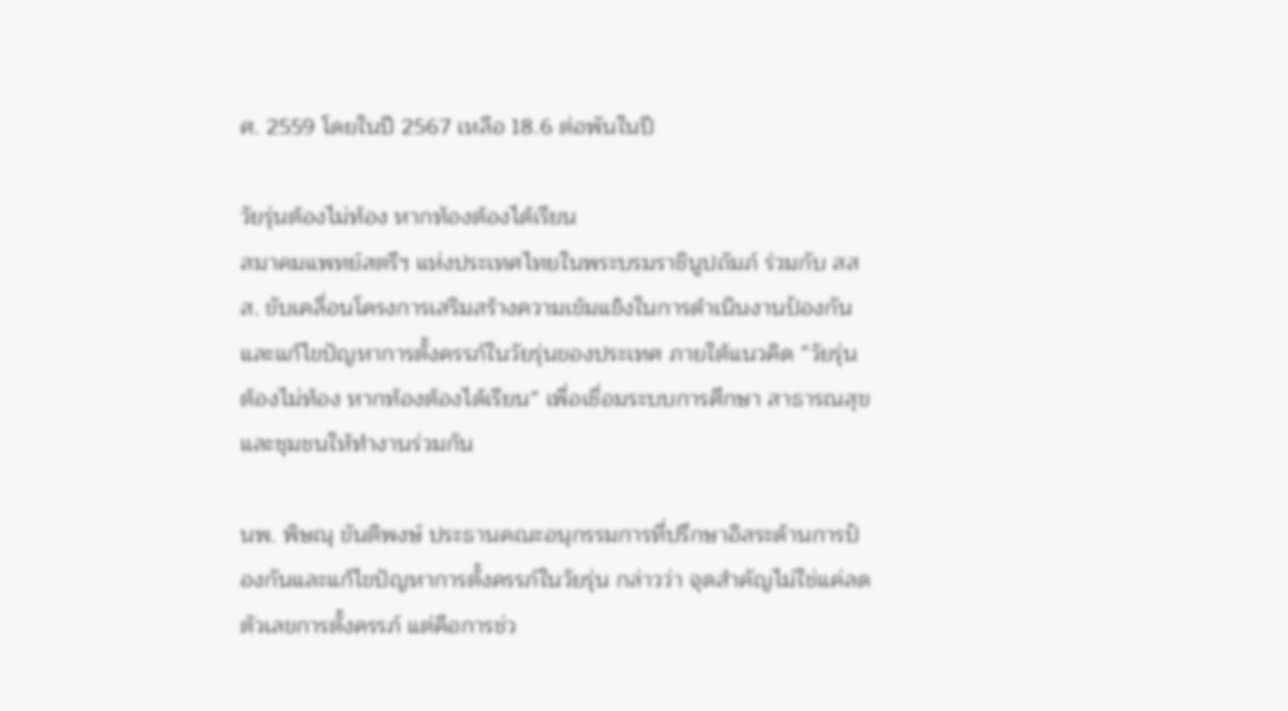ศ. 2559 โดยในปี 2567 เหลือ 18.6 ต่อพันในปี

วัยรุ่นต้องไม่ท้อง หากท้องต้องได้เรียน
สมาคมแพทย์สตรีฯ แห่งประเทศไทยในพระบรมราชินูปถัมภ์ ร่วมกับ สสส. ขับเคลื่อนโครงการเสริมสร้างความเข้มแข็งในการดำเนินงานป้องกันและแก้ไขปัญหาการตั้งครรภ์ในวัยรุ่นของประเทศ ภายใต้แนวคิด “วัยรุ่นต้องไม่ท้อง หากท้องต้องได้เรียน” เพื่อเชื่อมระบบการศึกษา สาธารณสุข และชุมชนให้ทำงานร่วมกัน

นพ. พิษณุ ขันติพงษ์ ประธานคณะอนุกรรมการที่ปรึกษาอิสระด้านการป้องกันและแก้ไขปัญหาการตั้งครรภ์ในวัยรุ่น กล่าวว่า จุดสำคัญไม่ใช่แค่ลดตัวเลขการตั้งครรภ์ แต่คือการช่ว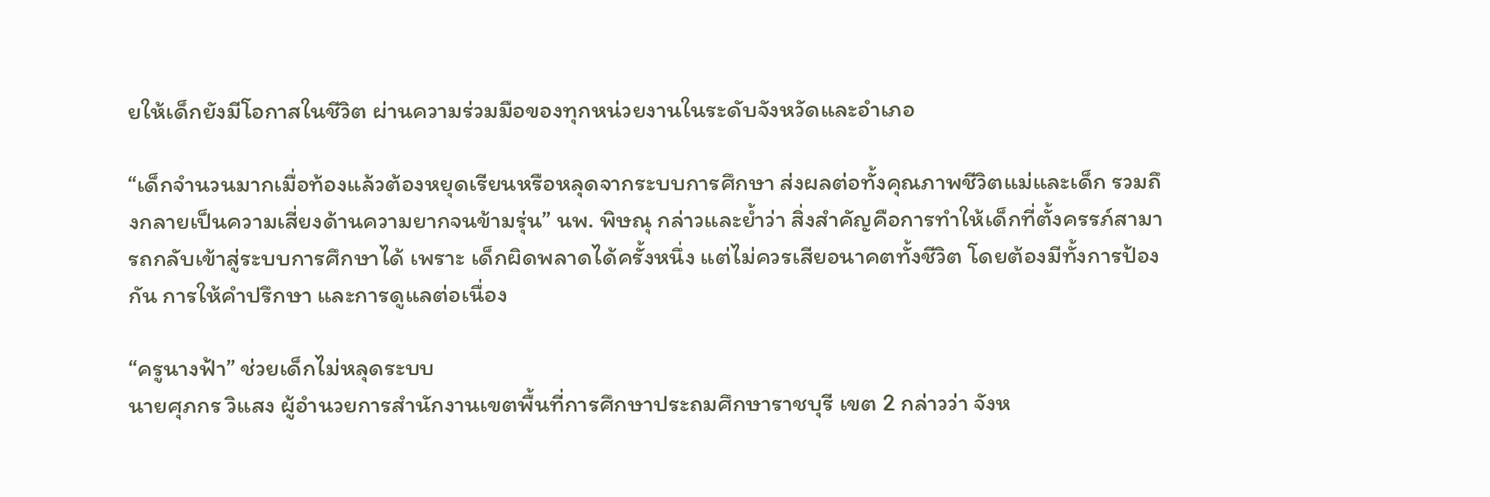ยให้เด็กยังมีโอกาสในชีวิต ผ่านความร่วมมือของทุกหน่วยงานในระดับจังหวัดและอำเภอ

“เด็กจำนวนมากเมื่อท้องแล้วต้องหยุดเรียนหรือหลุดจากระบบการศึกษา ส่งผลต่อทั้งคุณภาพชีวิตแม่และเด็ก รวมถึงกลายเป็นความเสี่ยงด้านความยากจนข้ามรุ่น” นพ. พิษณุ กล่าวและย้ำว่า สิ่งสำคัญคือการทำให้เด็กที่ตั้งครรภ์สามารถกลับเข้าสู่ระบบการศึกษาได้ เพราะ เด็กผิดพลาดได้ครั้งหนึ่ง แต่ไม่ควรเสียอนาคตทั้งชีวิต โดยต้องมีทั้งการป้องกัน การให้คำปรึกษา และการดูแลต่อเนื่อง

“ครูนางฟ้า” ช่วยเด็กไม่หลุดระบบ
นายศุภกร วิแสง ผู้อำนวยการสำนักงานเขตพื้นที่การศึกษาประถมศึกษาราชบุรี เขต 2 กล่าวว่า จังห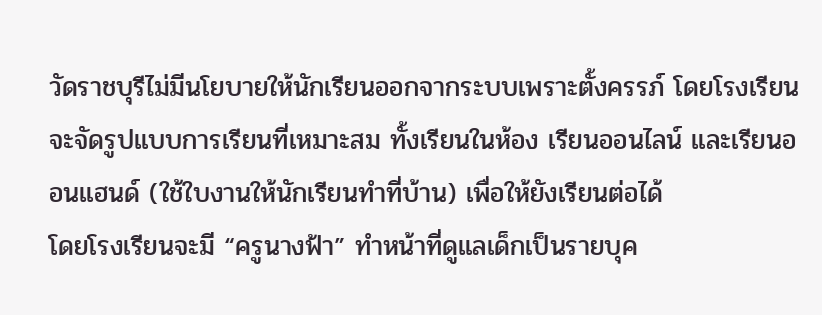วัดราชบุรีไม่มีนโยบายให้นักเรียนออกจากระบบเพราะตั้งครรภ์ โดยโรงเรียนจะจัดรูปแบบการเรียนที่เหมาะสม ทั้งเรียนในห้อง เรียนออนไลน์ และเรียนออนแฮนด์ (ใช้ใบงานให้นักเรียนทำที่บ้าน) เพื่อให้ยังเรียนต่อได้
โดยโรงเรียนจะมี “ครูนางฟ้า” ทำหน้าที่ดูแลเด็กเป็นรายบุค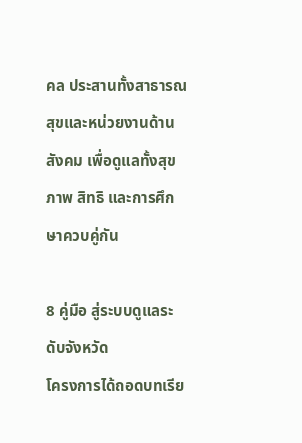คล ประสานทั้งสาธารณสุขและหน่วยงานด้านสังคม เพื่อดูแลทั้งสุขภาพ สิทธิ และการศึกษาควบคู่กัน

8 คู่มือ สู่ระบบดูแลระดับจังหวัด
โครงการได้ถอดบทเรีย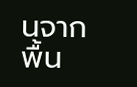นจากพื้น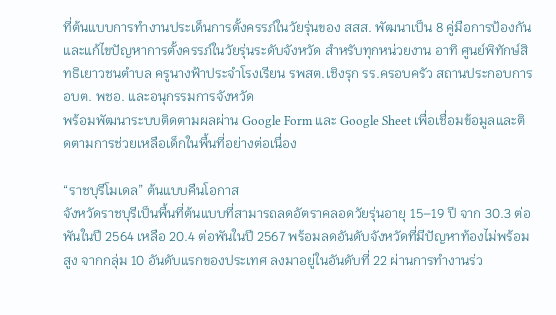ที่ต้นแบบการทำงานประเด็นการตั้งครรภ์ในวัยรุ่นของ สสส. พัฒนาเป็น 8 คู่มือการป้องกันและแก้ไขปัญหาการตั้งครรภ์ในวัยรุ่นระดับจังหวัด สำหรับทุกหน่วยงาน อาทิ ศูนย์พิทักษ์สิทธิเยาวชนตำบล ครูนางฟ้าประจำโรงเรียน รพสต.เชิงรุก รร.ครอบครัว สถานประกอบการ อบต. พชอ. และอนุกรรมการจังหวัด
พร้อมพัฒนาระบบติดตามผลผ่าน Google Form และ Google Sheet เพื่อเชื่อมข้อมูลและติดตามการช่วยเหลือเด็กในพื้นที่อย่างต่อเนื่อง

“ราชบุรีโมเดล” ต้นแบบคืนโอกาส
จังหวัดราชบุรีเป็นพื้นที่ต้นแบบที่สามารถลดอัตราคลอดวัยรุ่นอายุ 15–19 ปี จาก 30.3 ต่อพันในปี 2564 เหลือ 20.4 ต่อพันในปี 2567 พร้อมลดอันดับจังหวัดที่มีปัญหาท้องไม่พร้อมสูง จากกลุ่ม 10 อันดับแรกของประเทศ ลงมาอยู่ในอันดับที่ 22 ผ่านการทำงานร่ว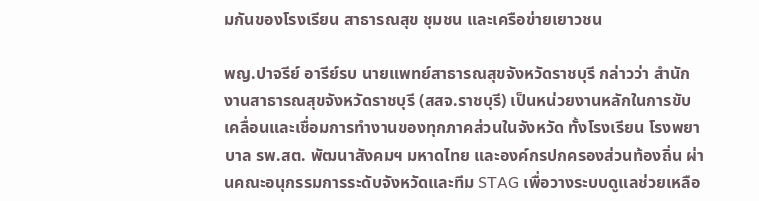มกันของโรงเรียน สาธารณสุข ชุมชน และเครือข่ายเยาวชน

พญ.ปาจรีย์ อารีย์รบ นายแพทย์สาธารณสุขจังหวัดราชบุรี กล่าวว่า สำนักงานสาธารณสุขจังหวัดราชบุรี (สสจ.ราชบุรี) เป็นหน่วยงานหลักในการขับเคลื่อนและเชื่อมการทำงานของทุกภาคส่วนในจังหวัด ทั้งโรงเรียน โรงพยาบาล รพ.สต. พัฒนาสังคมฯ มหาดไทย และองค์กรปกครองส่วนท้องถิ่น ผ่านคณะอนุกรรมการระดับจังหวัดและทีม STAG เพื่อวางระบบดูแลช่วยเหลือ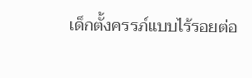เด็กตั้งครรภ์แบบไร้รอยต่อ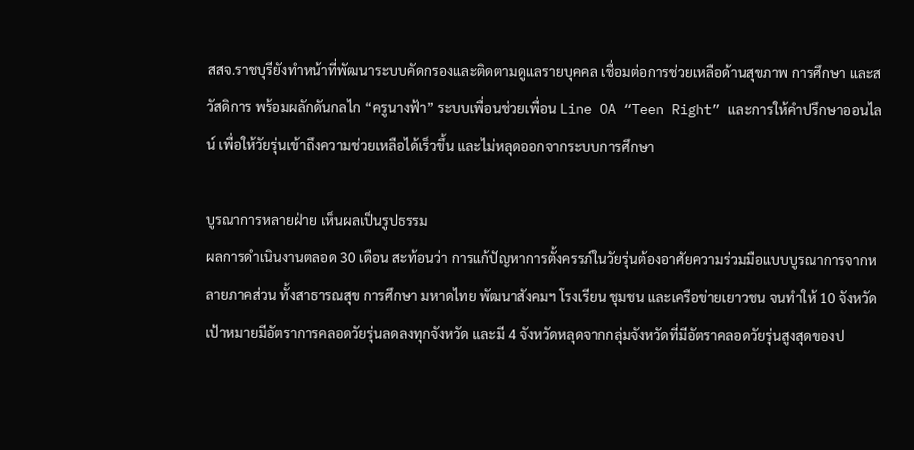สสจ.ราชบุรียังทำหน้าที่พัฒนาระบบคัดกรองและติดตามดูแลรายบุคคล เชื่อมต่อการช่วยเหลือด้านสุขภาพ การศึกษา และสวัสดิการ พร้อมผลักดันกลไก “ครูนางฟ้า” ระบบเพื่อนช่วยเพื่อน Line OA “Teen Right” และการให้คำปรึกษาออนไลน์ เพื่อให้วัยรุ่นเข้าถึงความช่วยเหลือได้เร็วขึ้น และไม่หลุดออกจากระบบการศึกษา

บูรณาการหลายฝ่าย เห็นผลเป็นรูปธรรม
ผลการดำเนินงานตลอด 30 เดือน สะท้อนว่า การแก้ปัญหาการตั้งครรภ์ในวัยรุ่นต้องอาศัยความร่วมมือแบบบูรณาการจากหลายภาคส่วน ทั้งสาธารณสุข การศึกษา มหาดไทย พัฒนาสังคมฯ โรงเรียน ชุมชน และเครือข่ายเยาวชน จนทำให้ 10 จังหวัดเป้าหมายมีอัตราการคลอดวัยรุ่นลดลงทุกจังหวัด และมี 4 จังหวัดหลุดจากกลุ่มจังหวัดที่มีอัตราคลอดวัยรุ่นสูงสุดของป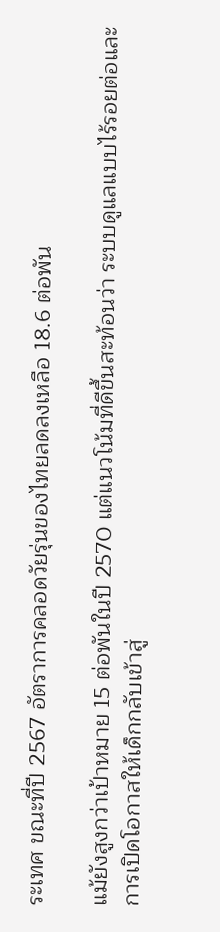ระเทศ ขณะที่ปี 2567 อัตราการคลอดวัยรุ่นของไทยลดลงเหลือ 18.6 ต่อพัน

แม้ยังสูงกว่าเป้าหมาย 15 ต่อพันในปี 2570 แต่แนวโน้มที่ดีขึ้นสะท้อนว่า ระบบดูแลแบบไร้รอยต่อและการเปิดโอกาสให้เด็กกลับเข้าสู่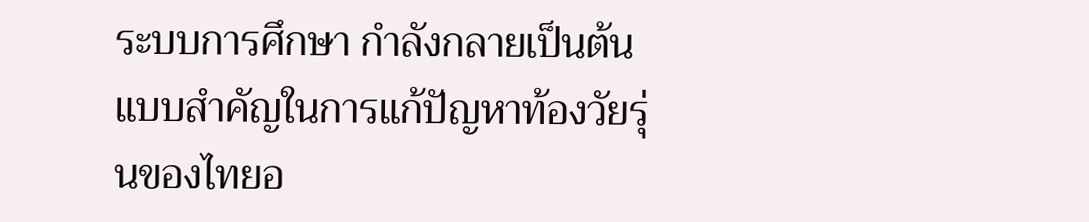ระบบการศึกษา กำลังกลายเป็นต้นแบบสำคัญในการแก้ปัญหาท้องวัยรุ่นของไทยอ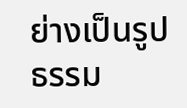ย่างเป็นรูปธรรม